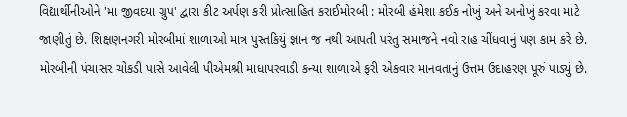વિદ્યાર્થીનીઓને 'મા જીવદયા ગ્રુપ' દ્વારા કીટ અર્પણ કરી પ્રોત્સાહિત કરાઈમોરબી : મોરબી હંમેશા કઈક નોખું અને અનોખું કરવા માટે જાણીતું છે. શિક્ષણનગરી મોરબીમાં શાળાઓ માત્ર પુસ્તકિયું જ્ઞાન જ નથી આપતી પરંતુ સમાજને નવો રાહ ચીંધવાનું પણ કામ કરે છે. મોરબીની પંચાસર ચોકડી પાસે આવેલી પીએમશ્રી માધાપરવાડી કન્યા શાળાએ ફરી એકવાર માનવતાનું ઉત્તમ ઉદાહરણ પૂરું પાડ્યું છે.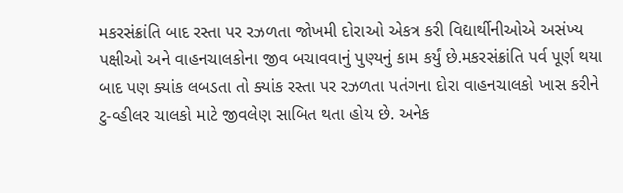મકરસંક્રાંતિ બાદ રસ્તા પર રઝળતા જોખમી દોરાઓ એકત્ર કરી વિદ્યાર્થીનીઓએ અસંખ્ય પક્ષીઓ અને વાહનચાલકોના જીવ બચાવવાનું પુણ્યનું કામ કર્યું છે.મકરસંક્રાંતિ પર્વ પૂર્ણ થયા બાદ પણ ક્યાંક લબડતા તો ક્યાંક રસ્તા પર રઝળતા પતંગના દોરા વાહનચાલકો ખાસ કરીને ટુ-વ્હીલર ચાલકો માટે જીવલેણ સાબિત થતા હોય છે. અનેક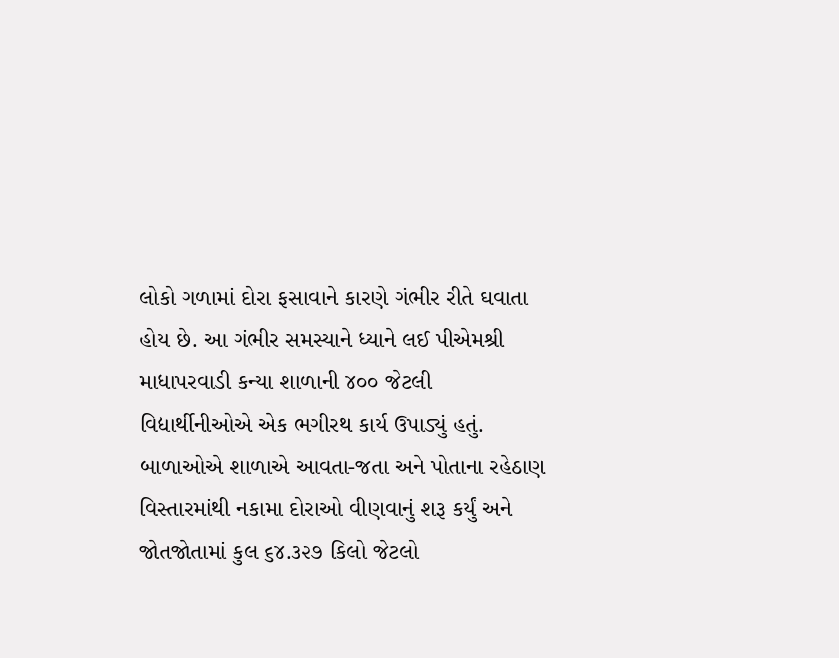લોકો ગળામાં દોરા ફસાવાને કારણે ગંભીર રીતે ઘવાતા હોય છે. આ ગંભીર સમસ્યાને ધ્યાને લઈ પીએમશ્રી માધાપરવાડી કન્યા શાળાની ૪૦૦ જેટલી વિદ્યાર્થીનીઓએ એક ભગીરથ કાર્ય ઉપાડ્યું હતું. બાળાઓએ શાળાએ આવતા-જતા અને પોતાના રહેઠાણ વિસ્તારમાંથી નકામા દોરાઓ વીણવાનું શરૂ કર્યું અને જોતજોતામાં કુલ ૬૪.૩૨૭ કિલો જેટલો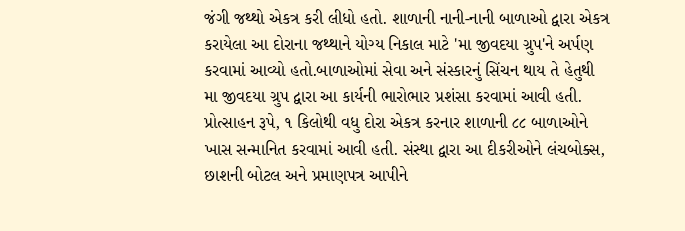જંગી જથ્થો એકત્ર કરી લીધો હતો. શાળાની નાની-નાની બાળાઓ દ્વારા એકત્ર કરાયેલા આ દોરાના જથ્થાને યોગ્ય નિકાલ માટે 'મા જીવદયા ગ્રુપ'ને અર્પણ કરવામાં આવ્યો હતો.બાળાઓમાં સેવા અને સંસ્કારનું સિંચન થાય તે હેતુથી મા જીવદયા ગ્રુપ દ્વારા આ કાર્યની ભારોભાર પ્રશંસા કરવામાં આવી હતી. પ્રોત્સાહન રૂપે, ૧ કિલોથી વધુ દોરા એકત્ર કરનાર શાળાની ૮૮ બાળાઓને ખાસ સન્માનિત કરવામાં આવી હતી. સંસ્થા દ્વારા આ દીકરીઓને લંચબોક્સ, છાશની બોટલ અને પ્રમાણપત્ર આપીને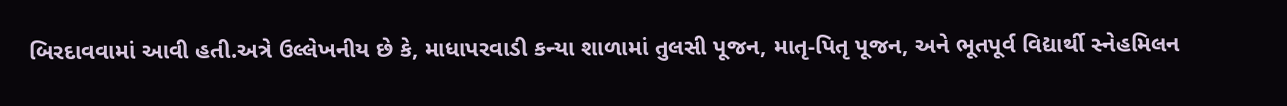બિરદાવવામાં આવી હતી.અત્રે ઉલ્લેખનીય છે કે, માધાપરવાડી કન્યા શાળામાં તુલસી પૂજન, માતૃ-પિતૃ પૂજન, અને ભૂતપૂર્વ વિદ્યાર્થી સ્નેહમિલન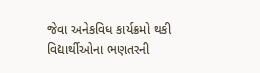જેવા અનેકવિધ કાર્યક્રમો થકી વિદ્યાર્થીઓના ભણતરની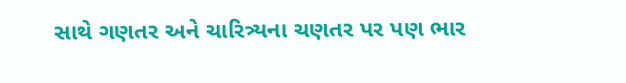સાથે ગણતર અને ચારિત્ર્યના ચણતર પર પણ ભાર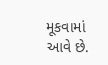મૂકવામાં આવે છે.